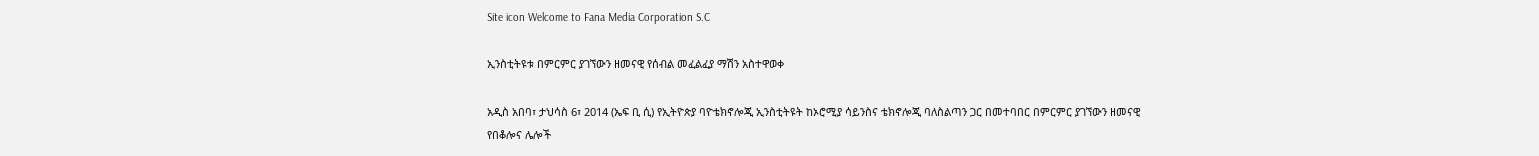Site icon Welcome to Fana Media Corporation S.C

ኢንስቲትዩቱ በምርምር ያገኘውን ዘመናዊ የሰብል መፈልፈያ ማሽን አስተዋወቀ

አዲስ አበባ፣ ታህሳስ 6፣ 2014 (ኤፍ ቢ ሲ) የኢትዮጵያ ባዮቴክኖሎጂ ኢንስቲትዩት ከኦሮሚያ ሳይንስና ቴክኖሎጂ ባለስልጣን ጋር በመተባበር በምርምር ያገኘውን ዘመናዊ የበቆሎና ሌሎች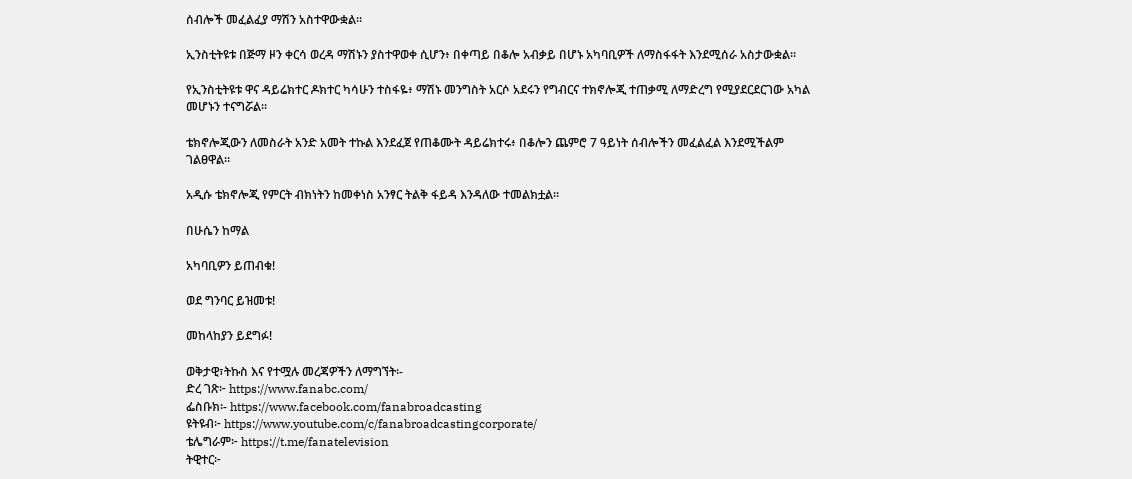ሰብሎች መፈልፈያ ማሽን አስተዋውቋል፡፡

ኢንስቲትዩቱ በጅማ ዞን ቀርሳ ወረዳ ማሽኑን ያስተዋወቀ ሲሆን፥ በቀጣይ በቆሎ አብቃይ በሆኑ አካባቢዎች ለማስፋፋት እንደሚሰራ አስታውቋል።

የኢንስቲትዩቱ ዋና ዳይሬክተር ዶክተር ካሳሁን ተስፋዬ፥ ማሽኑ መንግስት አርሶ አደሩን የግብርና ተክኖሎጂ ተጠቃሚ ለማድረግ የሚያደርደርገው አካል መሆኑን ተናግሯል።

ቴክኖሎጂውን ለመስራት አንድ አመት ተኩል እንደፈጀ የጠቆሙት ዳይሬክተሩ፥ በቆሎን ጨምሮ 7 ዓይነት ሰብሎችን መፈልፈል እንደሚችልም ገልፀዋል።

አዲሱ ቴክኖሎጂ የምርት ብክነትን ከመቀነስ አንፃር ትልቅ ፋይዳ እንዳለው ተመልክቷል፡፡

በሁሴን ከማል

አካባቢዎን ይጠብቁ!

ወደ ግንባር ይዝመቱ!

መከላከያን ይደግፉ!

ወቅታዊ፣ትኩስ እና የተሟሉ መረጃዎችን ለማግኘት፡-
ድረ ገጽ፦ https://www.fanabc.com/
ፌስቡክ፡- https://www.facebook.com/fanabroadcasting
ዩትዩብ፦ https://www.youtube.com/c/fanabroadcastingcorporate/
ቴሌግራም፦ https://t.me/fanatelevision
ትዊተር፦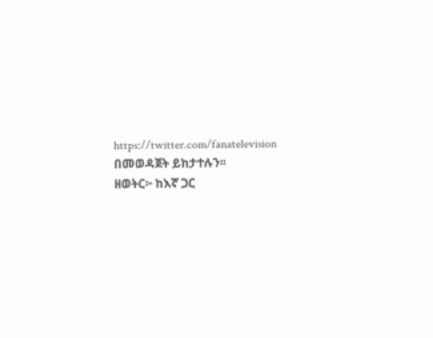https://twitter.com/fanatelevision በመወዳጀት ይከታተሉን፡፡
ዘወትር፦ ከእኛ ጋር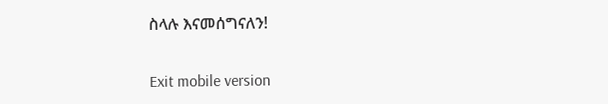ስላሉ እናመሰግናለን!

Exit mobile version